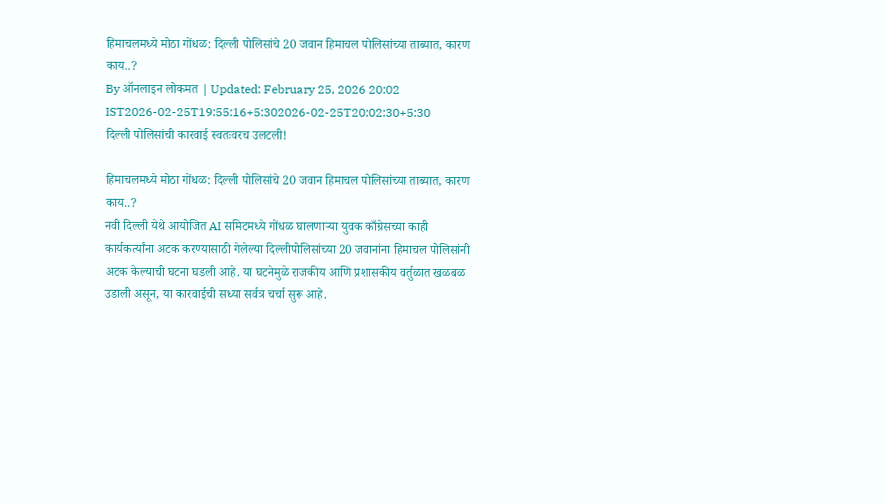हिमाचलमध्ये मोठा गोंधळ: दिल्ली पोलिसांचे 20 जवान हिमाचल पोलिसांच्या ताब्यात, कारण काय..?
By ऑनलाइन लोकमत | Updated: February 25, 2026 20:02 IST2026-02-25T19:55:16+5:302026-02-25T20:02:30+5:30
दिल्ली पोलिसांची कारवाई स्वतःवरच उलटली!

हिमाचलमध्ये मोठा गोंधळ: दिल्ली पोलिसांचे 20 जवान हिमाचल पोलिसांच्या ताब्यात, कारण काय..?
नवी दिल्ली येथे आयोजित AI समिटमध्ये गोंधळ घालणाऱ्या युवक काँग्रेसच्या काही कार्यकर्त्यांना अटक करण्यासाठी गेलेल्या दिल्लीपोलिसांच्या 20 जवानांना हिमाचल पोलिसांनी अटक केल्याची घटना घडली आहे. या घटनेमुळे राजकीय आणि प्रशासकीय वर्तुळात खळबळ उडाली असून, या कारवाईची सध्या सर्वत्र चर्चा सुरू आहे.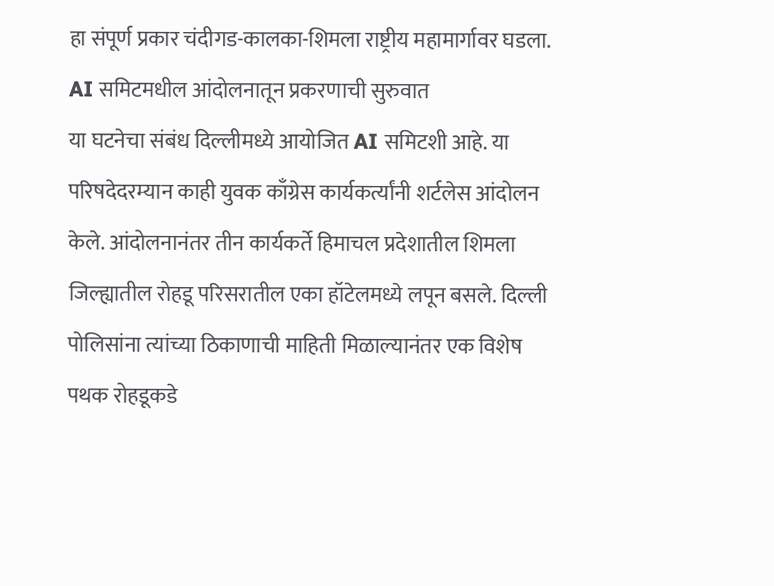हा संपूर्ण प्रकार चंदीगड-कालका-शिमला राष्ट्रीय महामार्गावर घडला.
AI समिटमधील आंदोलनातून प्रकरणाची सुरुवात
या घटनेचा संबंध दिल्लीमध्ये आयोजित AI समिटशी आहे. या परिषदेदरम्यान काही युवक काँग्रेस कार्यकर्त्यांनी शर्टलेस आंदोलन केले. आंदोलनानंतर तीन कार्यकर्ते हिमाचल प्रदेशातील शिमला जिल्ह्यातील रोहडू परिसरातील एका हॉटेलमध्ये लपून बसले. दिल्ली पोलिसांना त्यांच्या ठिकाणाची माहिती मिळाल्यानंतर एक विशेष पथक रोहडूकडे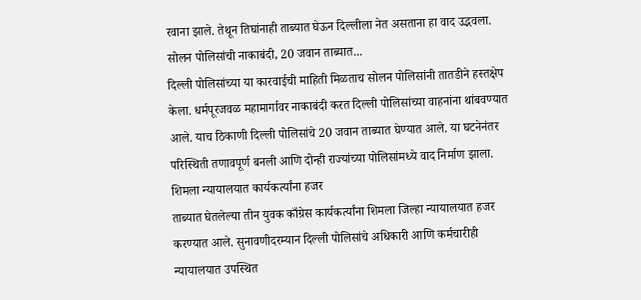रवाना झाले. तेथून तिघांनाही ताब्यात घेऊन दिल्लीला नेत असताना हा वाद उद्भवला.
सोलन पोलिसांची नाकाबंदी, 20 जवान ताब्यात...
दिल्ली पोलिसांच्या या कारवाईची माहिती मिळताच सोलन पोलिसांनी तातडीने हस्तक्षेप केला. धर्मपूरजवळ महामार्गावर नाकाबंदी करत दिल्ली पोलिसांच्या वाहनांना थांबवण्यात आले. याच ठिकाणी दिल्ली पोलिसांचे 20 जवान ताब्यात घेण्यात आले. या घटनेनंतर परिस्थिती तणावपूर्ण बनली आणि दोन्ही राज्यांच्या पोलिसांमध्ये वाद निर्माण झाला.
शिमला न्यायालयात कार्यकर्त्यांना हजर
ताब्यात घेतलेल्या तीन युवक काँग्रेस कार्यकर्त्यांना शिमला जिल्हा न्यायालयात हजर करण्यात आले. सुनावणीदरम्यान दिल्ली पोलिसांचे अधिकारी आणि कर्मचारीही न्यायालयात उपस्थित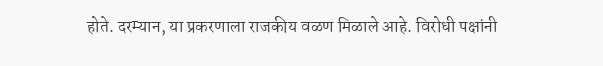होते. दरम्यान, या प्रकरणाला राजकीय वळण मिळाले आहे. विरोधी पक्षांनी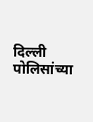दिल्ली पोलिसांच्या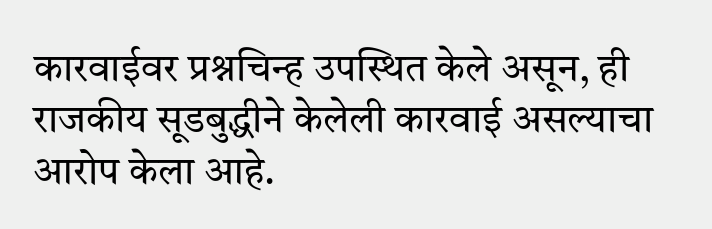कारवाईवर प्रश्नचिन्ह उपस्थित केले असून, ही राजकीय सूडबुद्धीने केलेली कारवाई असल्याचा आरोप केला आहे.